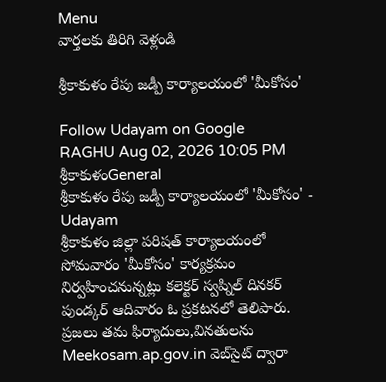Menu
వార్తలకు తిరిగి వెళ్లండి

శ్రీకాకుళం రేపు జడ్పీ కార్యాలయంలో 'మీకోసం'

Follow Udayam on Google
RAGHU Aug 02, 2026 10:05 PM శ్రీకాకుళంGeneral
శ్రీకాకుళం రేపు జడ్పీ కార్యాలయంలో 'మీకోసం' - Udayam
శ్రీకాకుళం జిల్లా పరిషత్ కార్యాలయంలో సోమవారం 'మీకోసం' కార్యక్రమం నిర్వహించనున్నట్లు కలెక్టర్ స్వప్నిల్ దినకర్ పుండ్కర్ ఆదివారం ఓ ప్రకటనలో తెలిపారు. ప్రజలు తమ ఫిర్యాదులు,వినతులను Meekosam.ap.gov.in వెబ్‌సైట్ ద్వారా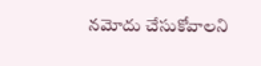నమోదు చేసుకోవాలని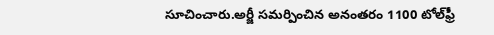సూచించారు.అర్జీ సమర్పించిన అనంతరం 1100 టోల్‌ఫ్రీ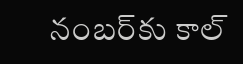నంబర్‌కు కాల్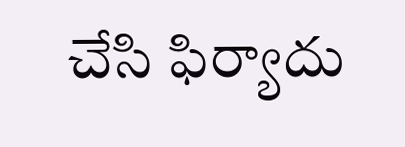చేసి ఫిర్యాదు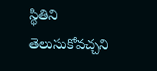స్థితిని తెలుసుకోవచ్చని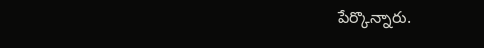పేర్కొన్నారు.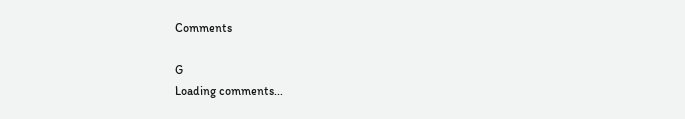Comments

G
Loading comments...